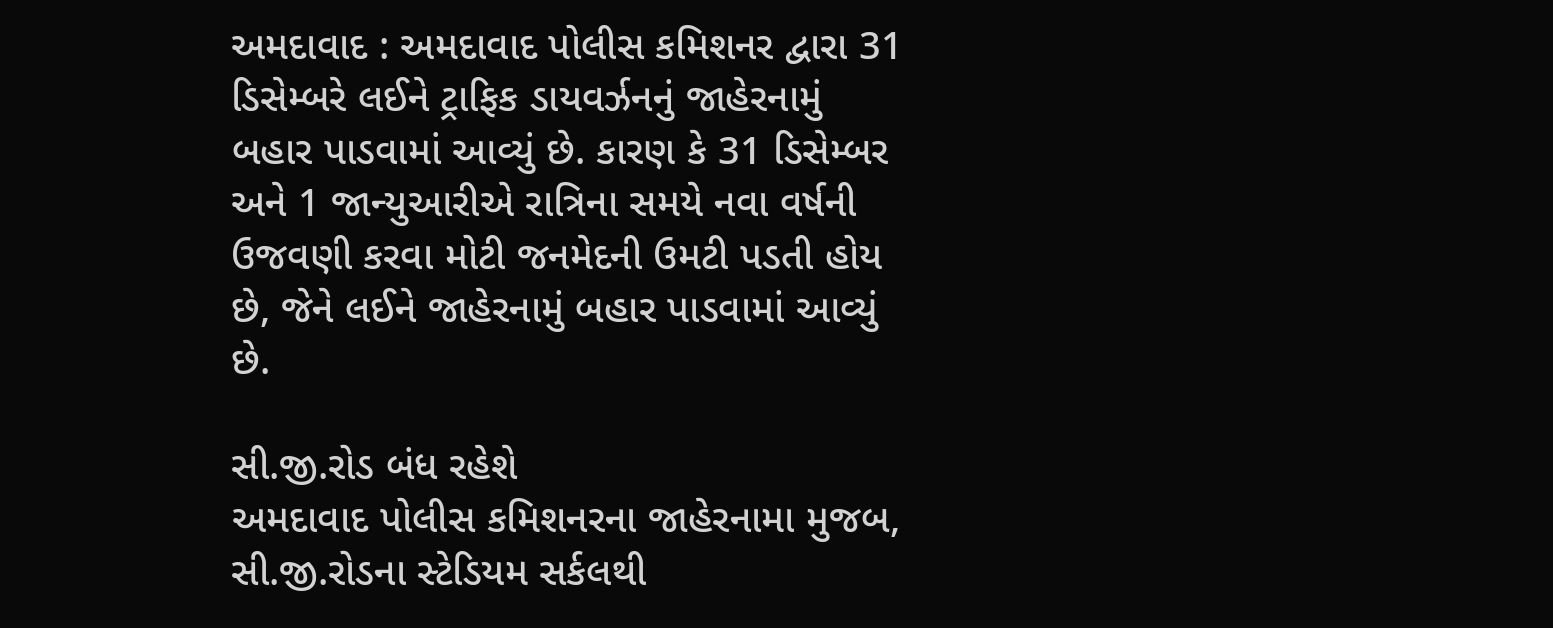અમદાવાદ : અમદાવાદ પોલીસ કમિશનર દ્વારા 31 ડિસેમ્બરે લઈને ટ્રાફિક ડાયવર્ઝનનું જાહેરનામું બહાર પાડવામાં આવ્યું છે. કારણ કે 31 ડિસેમ્બર અને 1 જાન્યુઆરીએ રાત્રિના સમયે નવા વર્ષની ઉજવણી કરવા મોટી જનમેદની ઉમટી પડતી હોય છે, જેને લઈને જાહેરનામું બહાર પાડવામાં આવ્યું છે.

સી.જી.રોડ બંધ રહેશે
અમદાવાદ પોલીસ કમિશનરના જાહેરનામા મુજબ, સી.જી.રોડના સ્ટેડિયમ સર્કલથી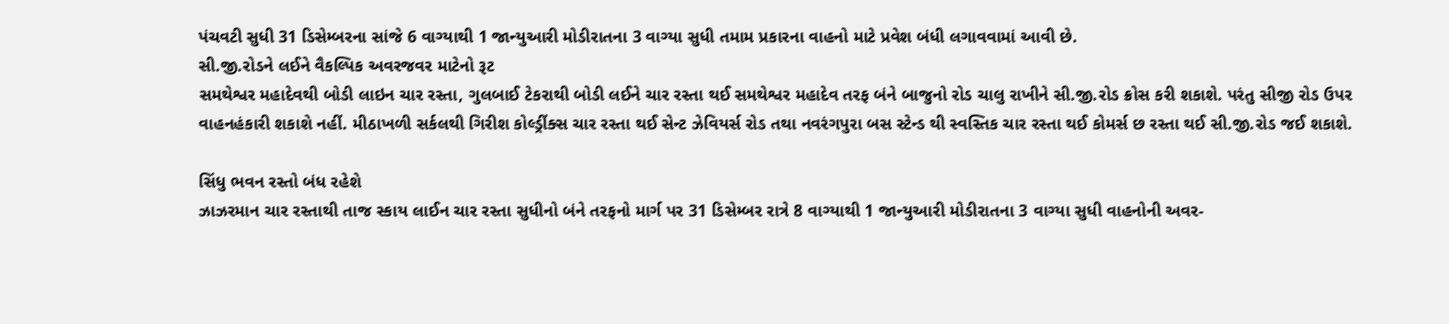પંચવટી સુધી 31 ડિસેમ્બરના સાંજે 6 વાગ્યાથી 1 જાન્યુઆરી મોડીરાતના 3 વાગ્યા સુધી તમામ પ્રકારના વાહનો માટે પ્રવેશ બંધી લગાવવામાં આવી છે.
સી.જી.રોડને લઈને વૈકલ્પિક અવરજવર માટેનો રૂટ
સમથેશ્વર મહાદેવથી બોડી લાઇન ચાર રસ્તા, ગુલબાઈ ટેકરાથી બોડી લઈને ચાર રસ્તા થઈ સમથેશ્વર મહાદેવ તરફ બંને બાજુનો રોડ ચાલુ રાખીને સી.જી.રોડ ક્રોસ કરી શકાશે. પરંતુ સીજી રોડ ઉપર વાહનહંકારી શકાશે નહીં. મીઠાખળી સર્કલથી ગિરીશ કોલ્ડ્રીંક્સ ચાર રસ્તા થઈ સેન્ટ ઝેવિયર્સ રોડ તથા નવરંગપુરા બસ સ્ટેન્ડ થી સ્વસ્તિક ચાર રસ્તા થઈ કોમર્સ છ રસ્તા થઈ સી.જી.રોડ જઈ શકાશે.

સિંધુ ભવન રસ્તો બંધ રહેશે
ઝાઝરમાન ચાર રસ્તાથી તાજ સ્કાય લાઈન ચાર રસ્તા સુધીનો બંને તરફનો માર્ગ પર 31 ડિસેમ્બર રાત્રે 8 વાગ્યાથી 1 જાન્યુઆરી મોડીરાતના 3 વાગ્યા સુધી વાહનોની અવર-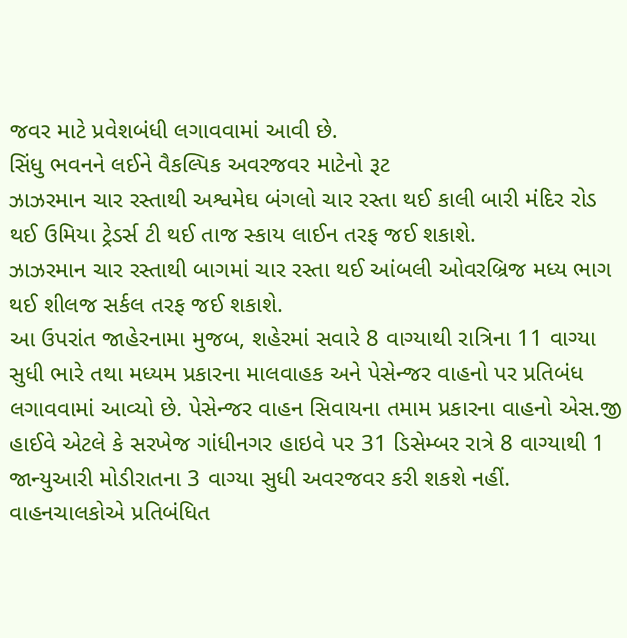જવર માટે પ્રવેશબંધી લગાવવામાં આવી છે.
સિંધુ ભવનને લઈને વૈકલ્પિક અવરજવર માટેનો રૂટ
ઝાઝરમાન ચાર રસ્તાથી અશ્વમેઘ બંગલો ચાર રસ્તા થઈ કાલી બારી મંદિર રોડ થઈ ઉમિયા ટ્રેડર્સ ટી થઈ તાજ સ્કાય લાઈન તરફ જઈ શકાશે.
ઝાઝરમાન ચાર રસ્તાથી બાગમાં ચાર રસ્તા થઈ આંબલી ઓવરબ્રિજ મધ્ય ભાગ થઈ શીલજ સર્કલ તરફ જઈ શકાશે.
આ ઉપરાંત જાહેરનામા મુજબ, શહેરમાં સવારે 8 વાગ્યાથી રાત્રિના 11 વાગ્યા સુધી ભારે તથા મધ્યમ પ્રકારના માલવાહક અને પેસેન્જર વાહનો પર પ્રતિબંધ લગાવવામાં આવ્યો છે. પેસેન્જર વાહન સિવાયના તમામ પ્રકારના વાહનો એસ.જી હાઈવે એટલે કે સરખેજ ગાંધીનગર હાઇવે પર 31 ડિસેમ્બર રાત્રે 8 વાગ્યાથી 1 જાન્યુઆરી મોડીરાતના 3 વાગ્યા સુધી અવરજવર કરી શકશે નહીં. વાહનચાલકોએ પ્રતિબંધિત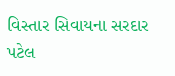વિસ્તાર સિવાયના સરદાર પટેલ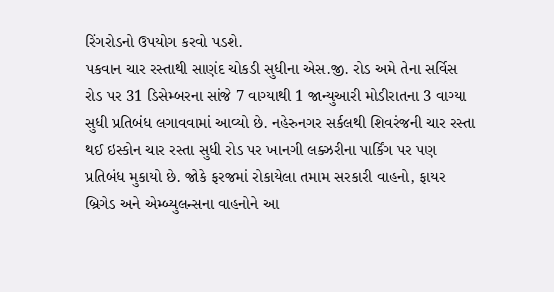રિંગરોડનો ઉપયોગ કરવો પડશે.
પકવાન ચાર રસ્તાથી સાણંદ ચોકડી સુધીના એસ.જી. રોડ અમે તેના સર્વિસ રોડ પર 31 ડિસેમ્બરના સાંજે 7 વાગ્યાથી 1 જાન્યુઆરી મોડીરાતના 3 વાગ્યા સુધી પ્રતિબંધ લગાવવામાં આવ્યો છે. નહેરુનગર સર્કલથી શિવરંજની ચાર રસ્તા થઈ ઇસ્કોન ચાર રસ્તા સુધી રોડ પર ખાનગી લક્ઝરીના પાર્કિંગ પર પણ પ્રતિબંધ મુકાયો છે. જોકે ફરજમાં રોકાયેલા તમામ સરકારી વાહનો, ફાયર બ્રિગેડ અને એમ્બ્યુલન્સના વાહનોને આ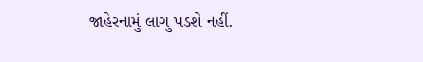જાહેરનામું લાગુ પડશે નહીં.